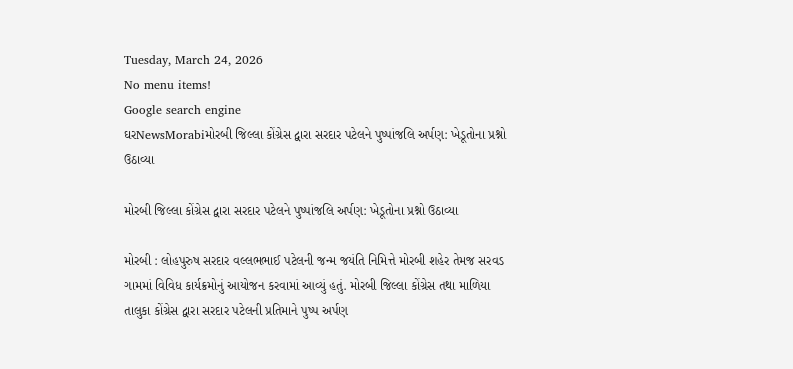Tuesday, March 24, 2026
No menu items!
Google search engine
ઘરNewsMorabiમોરબી જિલ્લા કોંગ્રેસ દ્વારા સરદાર પટેલને પુષ્પાંજલિ અર્પણ: ખેડૂતોના પ્રશ્નો ઉઠાવ્યા

મોરબી જિલ્લા કોંગ્રેસ દ્વારા સરદાર પટેલને પુષ્પાંજલિ અર્પણ: ખેડૂતોના પ્રશ્નો ઉઠાવ્યા

મોરબી : લોહપુરુષ સરદાર વલ્લભભાઈ પટેલની જન્મ જયંતિ નિમિત્તે મોરબી શહેર તેમજ સરવડ ગામમાં વિવિધ કાર્યક્રમોનું આયોજન કરવામાં આવ્યું હતું. મોરબી જિલ્લા કોંગ્રેસ તથા માળિયા તાલુકા કોંગ્રેસ દ્વારા સરદાર પટેલની પ્રતિમાને પુષ્પ અર્પણ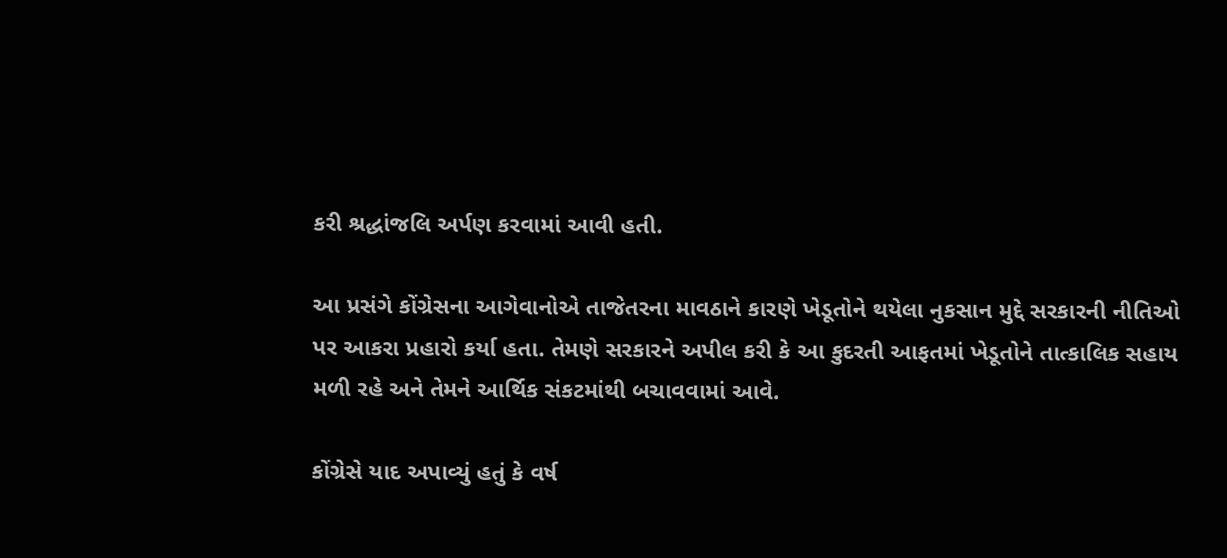કરી શ્રદ્ધાંજલિ અર્પણ કરવામાં આવી હતી.

આ પ્રસંગે કોંગ્રેસના આગેવાનોએ તાજેતરના માવઠાને કારણે ખેડૂતોને થયેલા નુકસાન મુદ્દે સરકારની નીતિઓ પર આકરા પ્રહારો કર્યા હતા. તેમણે સરકારને અપીલ કરી કે આ કુદરતી આફતમાં ખેડૂતોને તાત્કાલિક સહાય મળી રહે અને તેમને આર્થિક સંકટમાંથી બચાવવામાં આવે.

કોંગ્રેસે યાદ અપાવ્યું હતું કે વર્ષ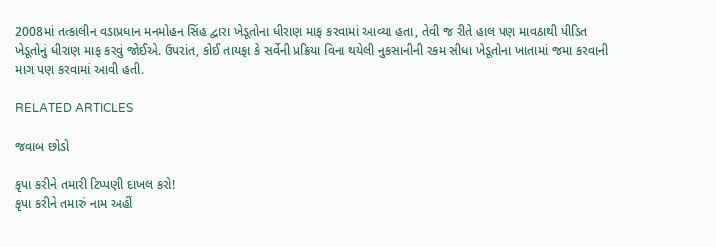2008માં તત્કાલીન વડાપ્રધાન મનમોહન સિંહ દ્વારા ખેડૂતોના ધીરાણ માફ કરવામાં આવ્યા હતા, તેવી જ રીતે હાલ પણ માવઠાથી પીડિત ખેડૂતોનું ધીરાણ માફ કરવું જોઈએ. ઉપરાંત, કોઈ તાયફા કે સર્વેની પ્રક્રિયા વિના થયેલી નુકસાનીની રકમ સીધા ખેડૂતોના ખાતામાં જમા કરવાની માગ પણ કરવામાં આવી હતી.

RELATED ARTICLES

જવાબ છોડો

કૃપા કરીને તમારી ટિપ્પણી દાખલ કરો!
કૃપા કરીને તમારું નામ અહીં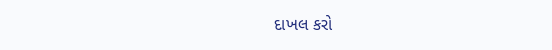દાખલ કરો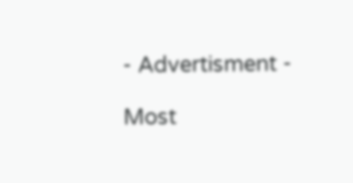- Advertisment -

Most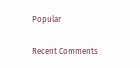Popular

Recent Comments